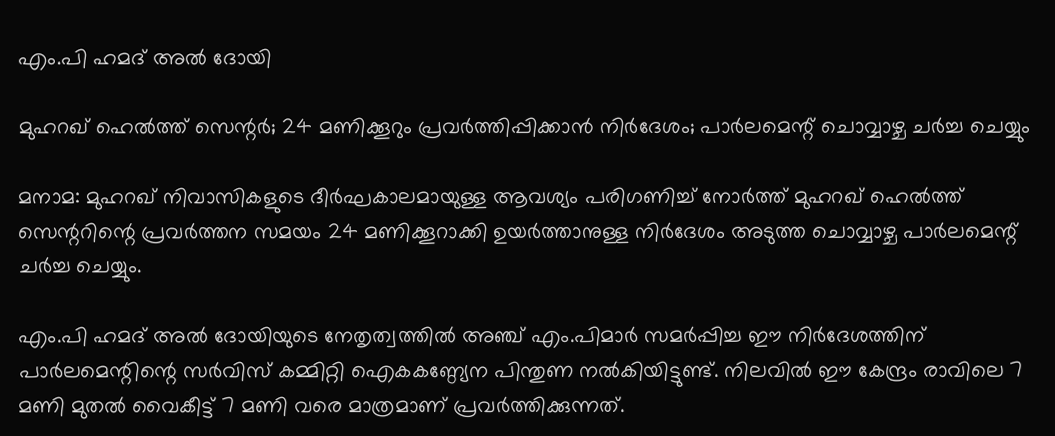എം.പി ഹമദ് അൽ ദോയി

മുഹറഖ് ഹെൽത്ത് സെന്റർ; 24 മണിക്കൂറും പ്രവർത്തിപ്പിക്കാൻ നിർദേശം; പാർലമെന്റ് ചൊവ്വാഴ്ച ചർച്ച ചെയ്യും

മനാമ: മുഹറഖ് നിവാസികളുടെ ദീർഘകാലമായുള്ള ആവശ്യം പരിഗണിച്ച് നോർത്ത് മുഹറഖ് ഹെൽത്ത് സെന്ററിന്റെ പ്രവർത്തന സമയം 24 മണിക്കൂറാക്കി ഉയർത്താനുള്ള നിർദേശം അടുത്ത ചൊവ്വാഴ്ച പാർലമെന്റ് ചർച്ച ചെയ്യും.

എം.പി ഹമദ് അൽ ദോയിയുടെ നേതൃത്വത്തിൽ അഞ്ച് എം.പിമാർ സമർപ്പിച്ച ഈ നിർദേശത്തിന് പാർലമെന്റിന്റെ സർവിസ് കമ്മിറ്റി ഐകകണ്ഠ്യേന പിന്തുണ നൽകിയിട്ടുണ്ട്. നിലവിൽ ഈ കേന്ദ്രം രാവിലെ 7 മണി മുതൽ വൈകീട്ട് 7 മണി വരെ മാത്രമാണ് പ്രവർത്തിക്കുന്നത്.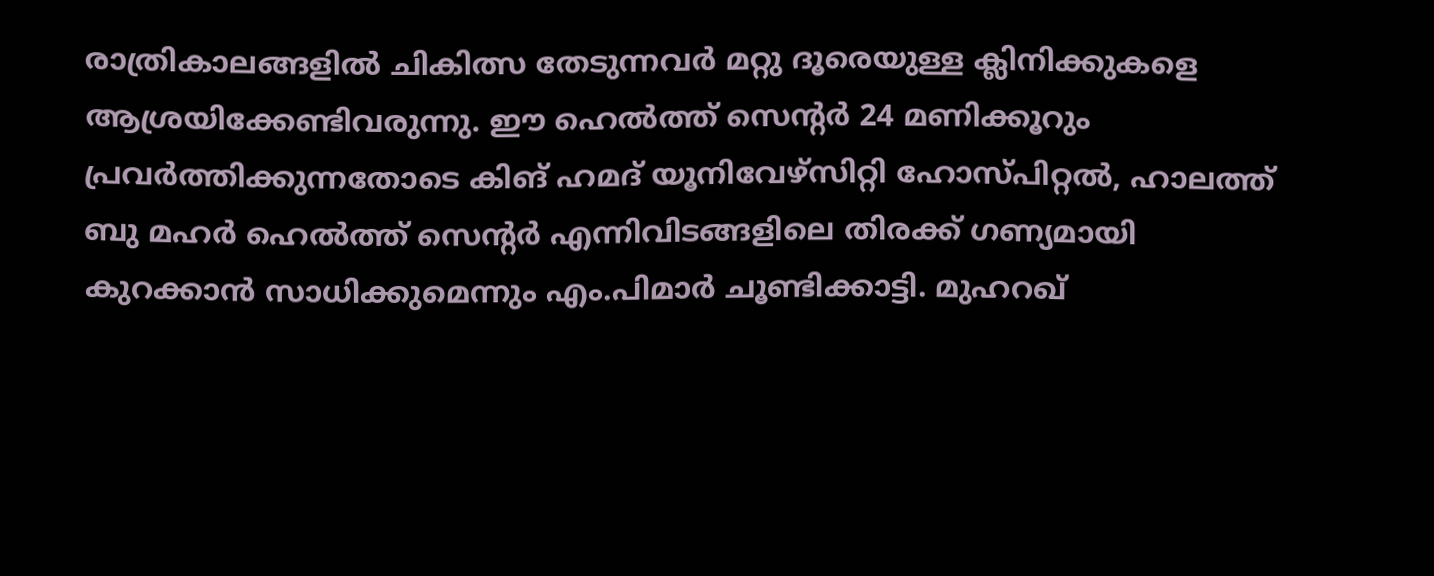രാത്രികാലങ്ങളിൽ ചികിത്സ തേടുന്നവർ മറ്റു ദൂരെയുള്ള ക്ലിനിക്കുകളെ ആശ്രയിക്കേണ്ടിവരുന്നു. ഈ ഹെൽത്ത് സെന്റർ 24 മണിക്കൂറും പ്രവർത്തിക്കുന്നതോടെ കിങ് ഹമദ് യൂനിവേഴ്സിറ്റി ഹോസ്പിറ്റൽ, ഹാലത്ത് ബു മഹർ ഹെൽത്ത് സെന്റർ എന്നിവിടങ്ങളിലെ തിരക്ക് ഗണ്യമായി കുറക്കാൻ സാധിക്കുമെന്നും എം.പിമാർ ചൂണ്ടിക്കാട്ടി. മുഹറഖ്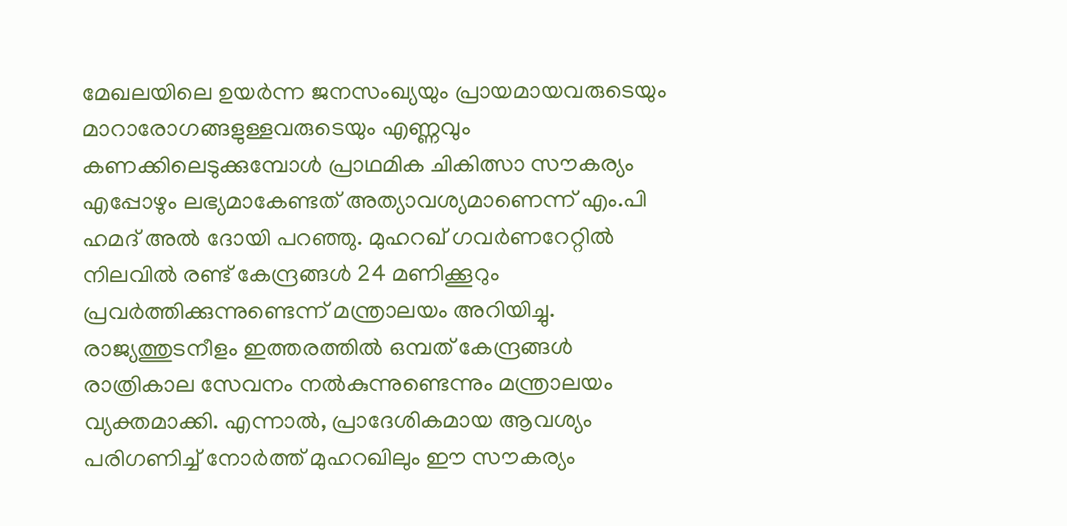മേഖലയിലെ ഉയർന്ന ജനസംഖ്യയും പ്രായമായവരുടെയും മാറാരോഗങ്ങളുള്ളവരുടെയും എണ്ണവും കണക്കിലെടുക്കുമ്പോൾ പ്രാഥമിക ചികിത്സാ സൗകര്യം എപ്പോഴും ലഭ്യമാകേണ്ടത് അത്യാവശ്യമാണെന്ന് എം.പി ഹമദ് അൽ ദോയി പറഞ്ഞു. മുഹറഖ് ഗവർണറേറ്റിൽ നിലവിൽ രണ്ട് കേന്ദ്രങ്ങൾ 24 മണിക്കൂറും പ്രവർത്തിക്കുന്നുണ്ടെന്ന് മന്ത്രാലയം അറിയിച്ചു. രാജ്യത്തുടനീളം ഇത്തരത്തിൽ ഒമ്പത് കേന്ദ്രങ്ങൾ രാത്രികാല സേവനം നൽകുന്നുണ്ടെന്നും മന്ത്രാലയം വ്യക്തമാക്കി. എന്നാൽ, പ്രാദേശികമായ ആവശ്യം പരിഗണിച്ച് നോർത്ത് മുഹറഖിലും ഈ സൗകര്യം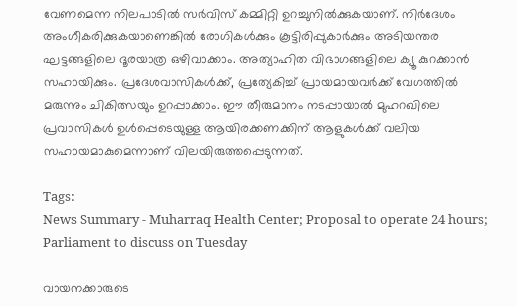വേണമെന്ന നിലപാടിൽ സർവിസ് കമ്മിറ്റി ഉറച്ചുനിൽക്കുകയാണ്. നിർദേശം അംഗീകരിക്കുകയാണെങ്കിൽ രോഗികൾക്കും കൂട്ടിരിപ്പുകാർക്കും അടിയന്തര ഘട്ടങ്ങളിലെ ദൂരയാത്ര ഒഴിവാക്കാം. അത്യാഹിത വിഭാഗങ്ങളിലെ ക്യൂ കുറക്കാൻ സഹായിക്കും. പ്രദേശവാസികൾക്ക്, പ്രത്യേകിച്ച് പ്രായമായവർക്ക് വേഗത്തിൽ മരുന്നും ചികിത്സയും ഉറപ്പാക്കാം. ഈ തീരുമാനം നടപ്പായാൽ മുഹറഖിലെ പ്രവാസികൾ ഉൾപ്പെടെയുള്ള ആയിരക്കണക്കിന് ആളുകൾക്ക് വലിയ സഹായമാകുമെന്നാണ് വിലയിരുത്തപ്പെടുന്നത്.

Tags:
News Summary - Muharraq Health Center; Proposal to operate 24 hours; Parliament to discuss on Tuesday

വായനക്കാരുടെ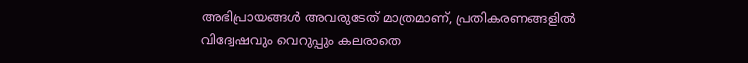അഭിപ്രായങ്ങള്‍ അവരുടേത് മാത്രമാണ്, പ്രതികരണങ്ങളിൽ വിദ്വേഷവും വെറുപ്പും കലരാതെ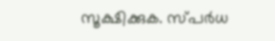സൂക്ഷിക്കുക. സ്പർധ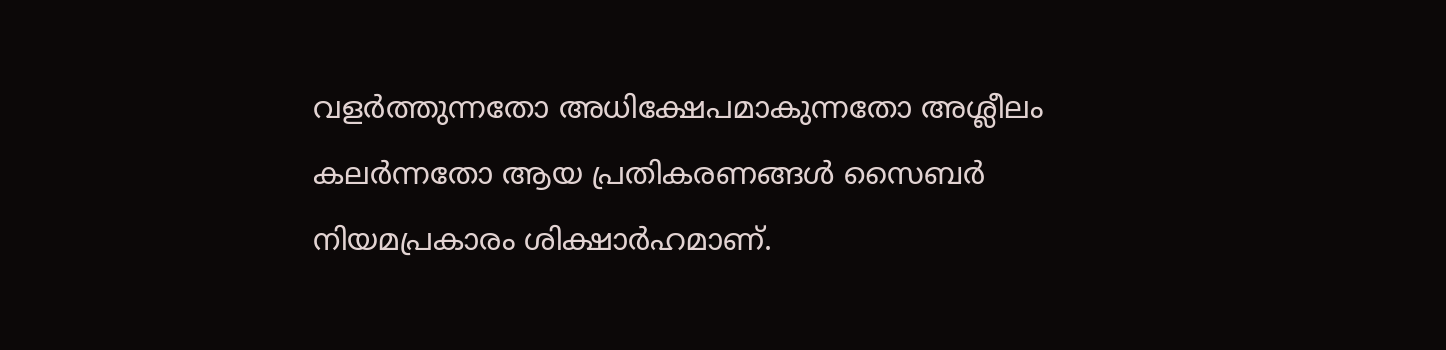വളർത്തുന്നതോ അധിക്ഷേപമാകുന്നതോ അശ്ലീലം കലർന്നതോ ആയ പ്രതികരണങ്ങൾ സൈബർ നിയമപ്രകാരം ശിക്ഷാർഹമാണ്.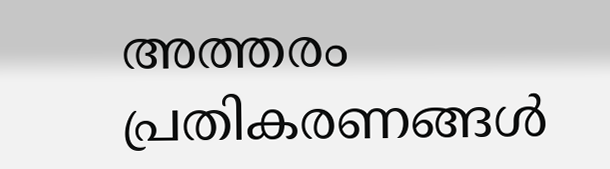അത്തരം പ്രതികരണങ്ങൾ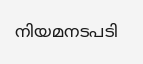നിയമനടപടി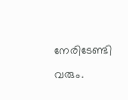നേരിടേണ്ടി വരും.